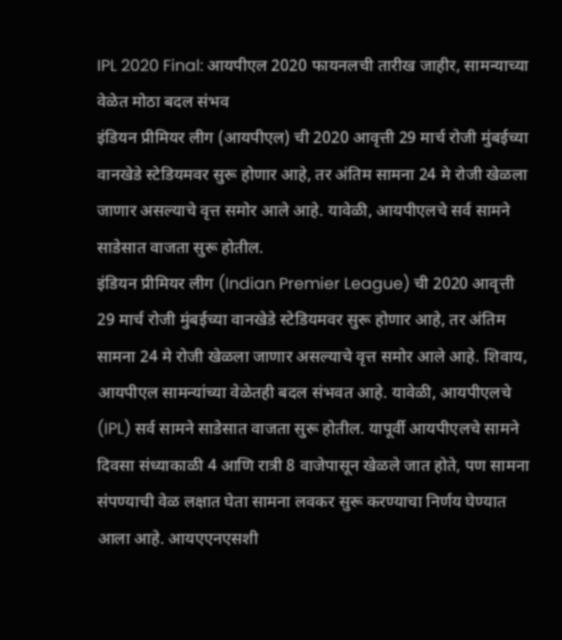IPL 2020 Final: आयपीएल 2020 फायनलची तारीख जाहीर, सामन्याच्या वेळेत मोठा बदल संभव
इंडियन प्रीमियर लीग (आयपीएल) ची 2020 आवृत्ती 29 मार्च रोजी मुंबईच्या वानखेडे स्टेडियमवर सुरू होणार आहे, तर अंतिम सामना 24 मे रोजी खेळला जाणार असल्याचे वृत्त समोर आले आहे. यावेळी, आयपीएलचे सर्व सामने साडेसात वाजता सुरू होतील.
इंडियन प्रीमियर लीग (Indian Premier League) ची 2020 आवृत्ती 29 मार्च रोजी मुंबईच्या वानखेडे स्टेडियमवर सुरू होणार आहे, तर अंतिम सामना 24 मे रोजी खेळला जाणार असल्याचे वृत्त समोर आले आहे. शिवाय, आयपीएल सामन्यांच्या वेळेतही बदल संभवत आहे. यावेळी, आयपीएलचे (IPL) सर्व सामने साडेसात वाजता सुरू होतील. यापूर्वी आयपीएलचे सामने दिवसा संध्याकाळी 4 आणि रात्री 8 वाजेपासून खेळले जात होते, पण सामना संपण्याची वेळ लक्षात घेता सामना लवकर सुरू करण्याचा निर्णय घेण्यात आला आहे. आयएएनएसशी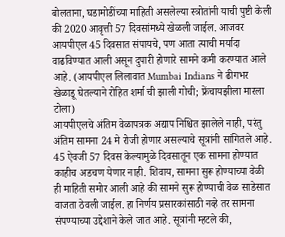बोलताना, घडामोडींच्या माहिती असलेल्या स्त्रोतांनी याची पुष्टी केली की 2020 आवृत्ती 57 दिवसांमध्ये खेळली जाईल. आजवर आयपीएल 45 दिवसात संपायचे, पण आता त्याची मर्यादा वाढविण्यात आली असून दुपारी होणारे सामने कमी करण्यात आले आहे. (आयपीएल लिलावात Mumbai Indians ने ढीगभर खेळाडू घेतल्याने रोहित शर्मा ची झाली गोची; फ्रेंचायझीला मारला टोला)
आयपीएलचे अंतिम वेळापत्रक अद्याप निश्चित झालेले नाही, परंतु अंतिम सामना 24 मे रोजी होणार असल्याचे सूत्रांनी सांगितले आहे. 45 ऐवजी 57 दिवस केल्यामुळे दिवसातून एक सामना होण्यात काहीच अडचण येणार नाही. शिवाय, सामना सुरू होण्याच्या वेळी ही माहिती समोर आली आहे की सामने सुरू होण्याची वेळ साडेसात वाजता ठेवली जाईल. हा निर्णय प्रसारकांसाठी नव्हे तर सामना संपण्याच्या उद्देशाने केले जात आहे. सूत्रांनी म्हटले की,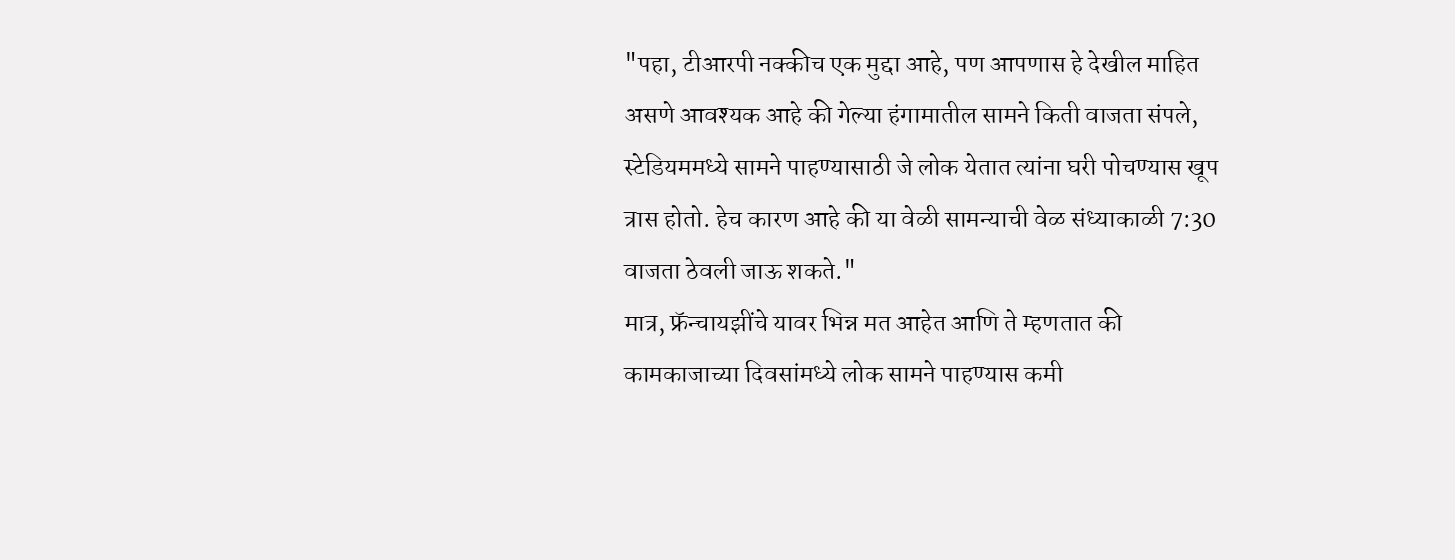"पहा, टीआरपी नक्कीच एक मुद्दा आहे, पण आपणास हे देखील माहित असणे आवश्यक आहे की गेल्या हंगामातील सामने किती वाजता संपले, स्टेडियममध्ये सामने पाहण्यासाठी जे लोक येतात त्यांना घरी पोचण्यास खूप त्रास होतो. हेच कारण आहे की या वेळी सामन्याची वेळ संध्याकाळी 7:30 वाजता ठेवली जाऊ शकते."
मात्र, फ्रॅन्चायझींचे यावर भिन्न मत आहेत आणि ते म्हणतात की कामकाजाच्या दिवसांमध्ये लोक सामने पाहण्यास कमी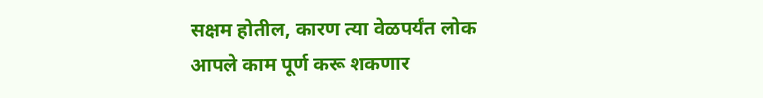सक्षम होतील, कारण त्या वेळपर्यंत लोक आपले काम पूर्ण करू शकणार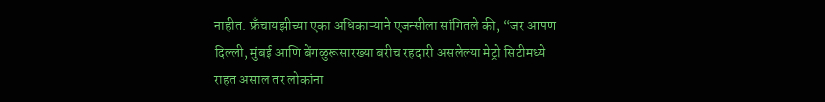नाहीत. फ्रँचायझीच्या एका अधिकाऱ्याने एजन्सीला सांगितले की, “जर आपण दिल्ली, मुंबई आणि बेंगळुरूसारख्या बरीच रहदारी असलेल्या मेट्रो सिटीमध्ये राहत असाल तर लोकांना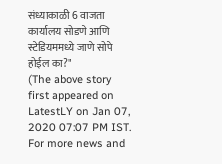संध्याकाळी 6 वाजता कार्यालय सोडणे आणि स्टेडियममध्ये जाणे सोपे होईल का?"
(The above story first appeared on LatestLY on Jan 07, 2020 07:07 PM IST. For more news and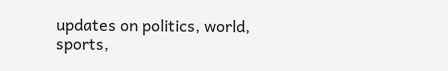updates on politics, world, sports,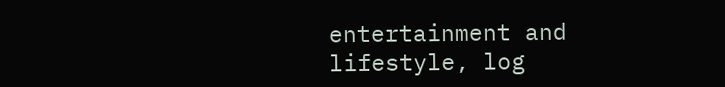entertainment and lifestyle, log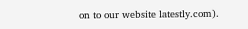on to our website latestly.com).